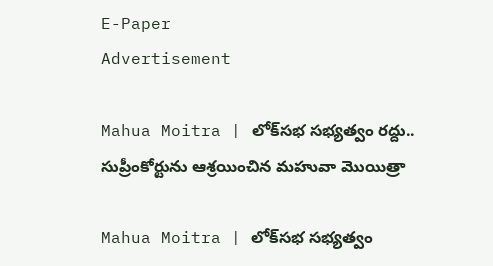E-Paper
Advertisement

Mahua Moitra | లోక్‌సభ సభ్యత్వం రద్దు.. సుప్రీంకోర్టును ఆశ్రయించిన మహువా మొయిత్రా

Mahua Moitra | లోక్‌సభ సభ్యత్వం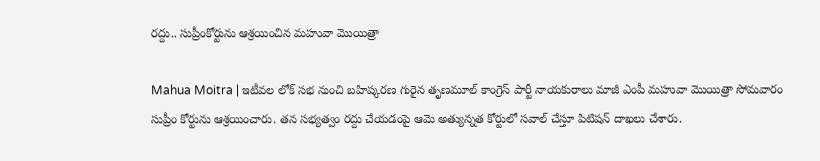రద్దు.. సుప్రీంకోర్టును ఆశ్రయించిన మహువా మొయిత్రా

Mahua Moitra | ఇటీవల లోక్ సభ నుంచి బహిష్కరణ గురైన తృణమూల్ కాంగ్రెస్ పార్టీ నాయకురాలు మాజీ ఎంపీ మహువా మొయిత్రా సోమవారం సుప్రీం కోర్టును ఆశ్రయించారు. తన సభ్యత్వం రద్దు చేయడంపై ఆమె అత్యున్నత కోర్టులో సవాల్ చేస్తూ పిటిషన్ దాఖలు చేశారు.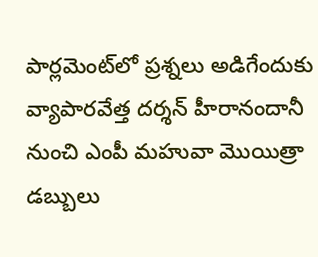పార్లమెంట్‌లో ప్రశ్నలు అడిగేందుకు వ్యాపారవేత్త దర్శన్‌ హీరానందానీ నుంచి ఎంపీ మహువా మొయిత్రా డబ్బులు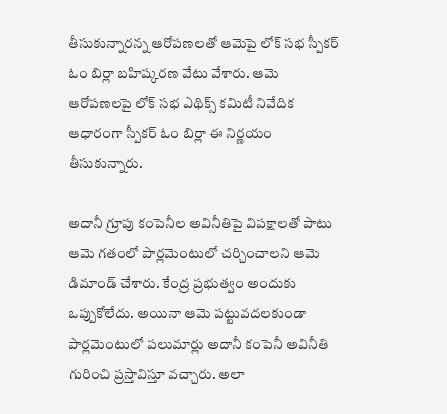తీసుకున్నారన్న ఆరోపణలతో ఆమెపై లోక్ సభ స్పీకర్ ఓం బిర్లా బహిష్కరణ వేటు వేశారు. ఆమె ఆరోపణలపై లోక్ సభ ఎథిక్స్ కమిటీ నివేదిక ఆధారంగా స్పీకర్ ఓం బిర్లా ఈ నిర్ణయం తీసుకున్నారు.

అదానీ గ్రూపు కంపెనీల అవినీతిపై విపక్షాలతో పాటు ఆమె గతంలో పార్లమెంటులో చర్చించాలని ఆమె డిమాండ్ చేశారు. కేంద్ర ప్రభుత్వం అందుకు ఒప్పుకోలేదు. అయినా ఆమె పట్టువదలకుండా పార్లమెంటులో పలుమార్లు అదానీ కంపెనీ అవినీతి గురించి ప్రస్తావిస్తూ వచ్చారు. అలా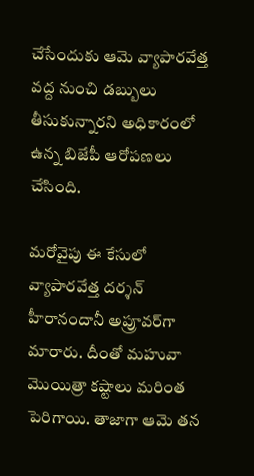చేసేందుకు ఆమె వ్యాపారవేత్త వద్ద నుంచి డబ్బులు తీసుకున్నారని అధికారంలో ఉన్న బిజేపీ ఆరోపణలు చేసింది.

మరోవైపు ఈ కేసులో వ్యాపారవేత్త దర్శన్ హీరానందానీ అప్రూవర్‌గా మారారు. దీంతో మహువా మొయిత్రా కష్టాలు మరింత పెరిగాయి. తాజాగా ఆమె తన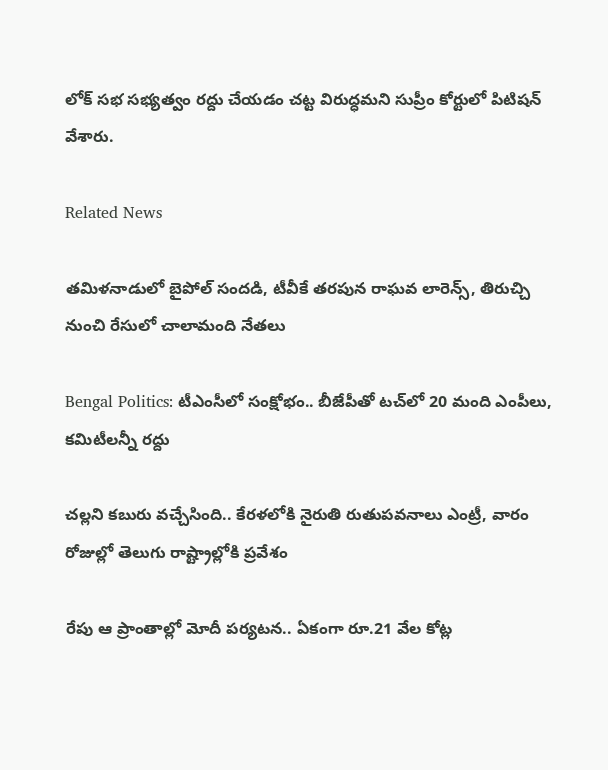లోక్ సభ సభ్యత్వం రద్దు చేయడం చట్ట విరుద్ధమని సుప్రీం కోర్టులో పిటిషన్ వేశారు.

Related News

తమిళనాడులో బైపోల్ సందడి, టీవీకే తరపున రాఘవ లారెన్స్‌, తిరుచ్చి నుంచి రేసులో చాలామంది నేతలు

Bengal Politics: టీఎంసీలో సంక్షోభం.. బీజేపీతో టచ్‌లో 20 మంది ఎంపీలు, కమిటీలన్నీ రద్దు

చల్లని కబురు వచ్చేసింది.. కేరళలోకి నైరుతి రుతుపవనాలు ఎంట్రీ, వారం రోజుల్లో తెలుగు రాష్ట్రాల్లోకి ప్రవేశం

రేపు ఆ ప్రాంతాల్లో మోదీ పర్యటన.. ఏకంగా రూ.21 వేల కోట్ల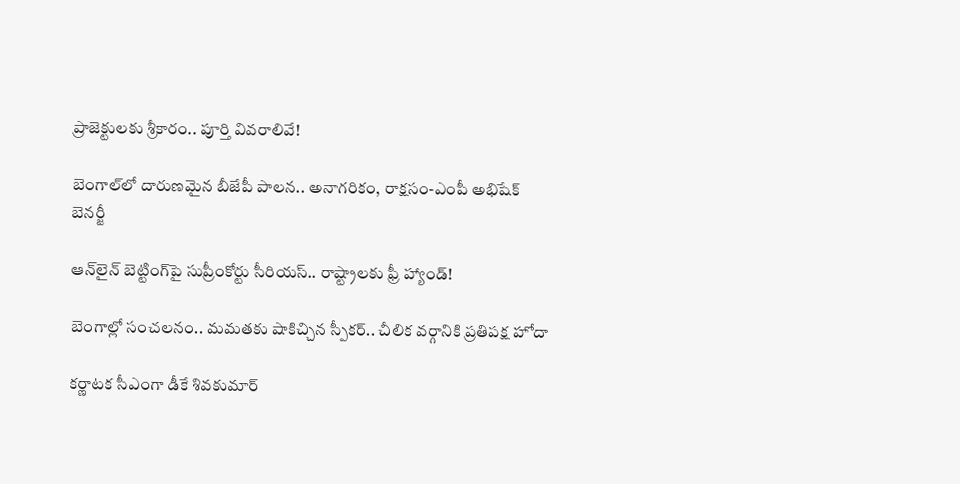ప్రాజెక్టులకు శ్రీకారం.. పూర్తి వివరాలివే!

బెంగాల్‌లో దారుణమైన బీజేపీ పాలన.. అనాగరికం, రాక్షసం-ఎంపీ అభిషేక్ బెనర్జీ

ఆన్‌లైన్ బెట్టింగ్‌పై సుప్రీంకోర్టు సీరియస్.. రాష్ట్రాలకు ఫ్రీ హ్యాండ్!

బెంగాల్లో సంచలనం.. మమతకు షాకిచ్చిన స్పీకర్.. చీలిక వర్గానికి ప్రతిపక్ష హోదా

కర్ణాటక సీఎంగా డీకే శివకుమార్‌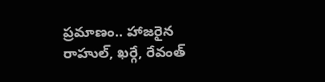ప్రమాణం.. హాజరైన రాహుల్, ఖర్గే, రేవంత్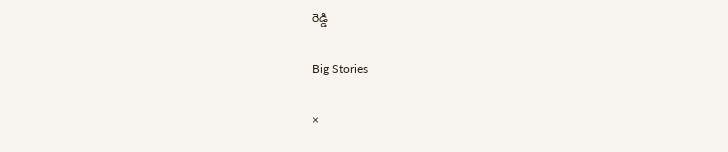రెడ్డి

Big Stories

×